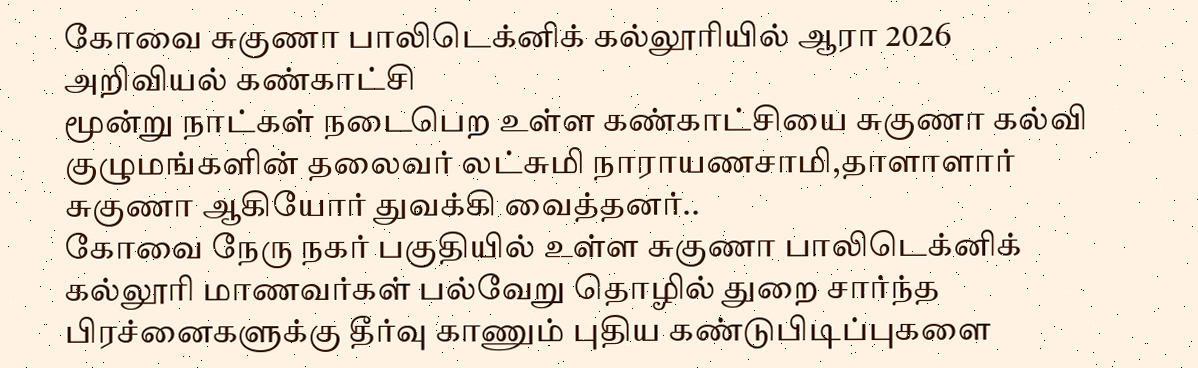கோவை சுகுணா பாலிடெக்னிக் கல்லூரியில் ஆரா 2026 அறிவியல் கண்காட்சி
மூன்று நாட்கள் நடைபெற உள்ள கண்காட்சியை சுகுணா கல்வி குழுமங்களின் தலைவர் லட்சுமி நாராயணசாமி,தாளாளார் சுகுணா ஆகியோர் துவக்கி வைத்தனர்..
கோவை நேரு நகர் பகுதியில் உள்ள சுகுணா பாலிடெக்னிக் கல்லூரி மாணவர்கள் பல்வேறு தொழில் துறை சார்ந்த பிரச்னைகளுக்கு தீர்வு காணும் புதிய கண்டுபிடிப்புகளை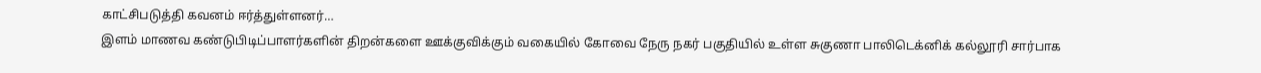காட்சிபடுத்தி கவனம் ஈர்த்துள்ளனர்…
இளம் மாணவ கண்டுபிடிப்பாளர்களின் திறன்களை ஊக்குவிக்கும் வகையில் கோவை நேரு நகர் பகுதியில் உள்ள சுகுணா பாலிடெக்னிக் கல்லூரி சார்பாக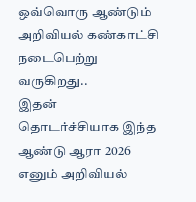ஒவ்வொரு ஆண்டும் அறிவியல் கண்காட்சி நடைபெற்று வருகிறது..
இதன் தொடர்ச்சியாக இந்த ஆண்டு ஆரா 2026 எனும் அறிவியல்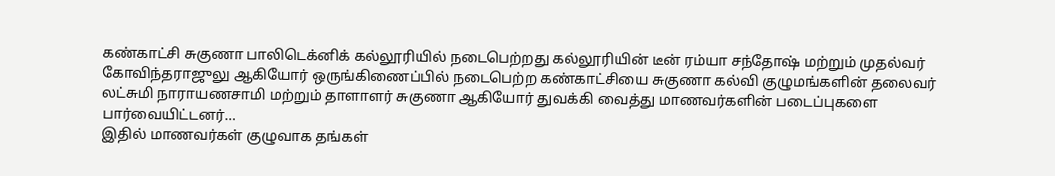கண்காட்சி சுகுணா பாலிடெக்னிக் கல்லூரியில் நடைபெற்றது கல்லூரியின் டீன் ரம்யா சந்தோஷ் மற்றும் முதல்வர் கோவிந்தராஜுலு ஆகியோர் ஒருங்கிணைப்பில் நடைபெற்ற கண்காட்சியை சுகுணா கல்வி குழுமங்களின் தலைவர் லட்சுமி நாராயணசாமி மற்றும் தாளாளர் சுகுணா ஆகியோர் துவக்கி வைத்து மாணவர்களின் படைப்புகளை பார்வையிட்டனர்…
இதில் மாணவர்கள் குழுவாக தங்கள்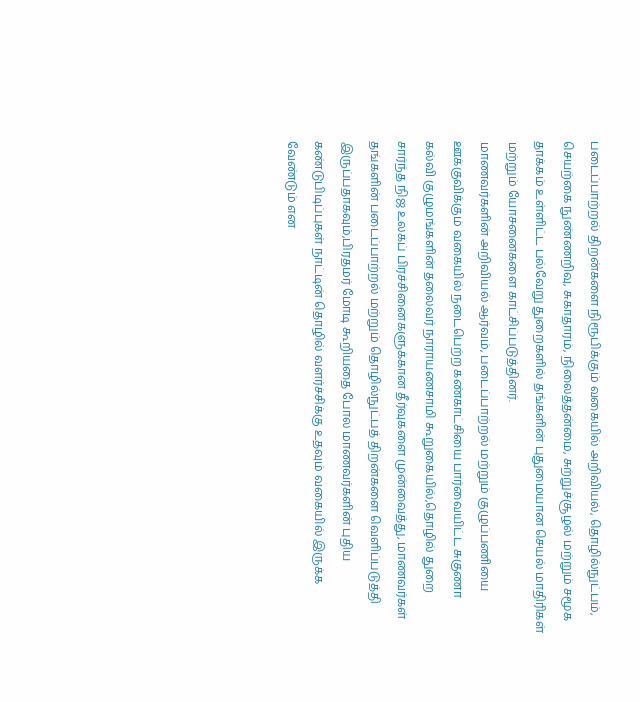படைப்பாற்றல் திறன்களை நிரூபிக்கும் வகையில் அறிவியல், தொழில்நுட்பம், செயற்கை நுண்ணறிவு, சுகாதாரம், நிலைத்தன்மை, சுற்றுச்சூழல் மற்றும் சமூக தாக்கம் உள்ளிட்ட பல்வேறு துறைகளில் தங்களின் புதுமையான செயல் மாதிரிகள் மற்றும் யோசனைகளை காட்சிப்படுத்தினர்.
மாணவர்களின் அறிவியல் ஆர்வம், படைப்பாற்றல் மற்றும் குழுப்பணியை ஊக்குவிக்கும் வகையில் நடைபெற்ற கண்காட்சியை பார்வையிட்ட சுகுணா கல்வி குழுமங்களின் தலைவர் நாராயணசாமி கூறுகையில்,தொழில் துறை சார்ந்த நிஜ உலகப் பிரச்சினைகளுக்கான தீர்வுகளை முன்வைத்து, மாணவர்கள் தங்களின் படைப்பாற்றல் மற்றும் தொழில்நுட்பத் திறன்களை வெளிப்படுத்தி இருப்பதாகவும்,பிரதமர் மோடி கூறியதை போல மாணவர்களின் புதிய கண்டுபிடிப்புகள் நாட்டின் தொழில் வளர்ச்சிக்கு உதவும் வகையில் இருக்க வேண்டும் என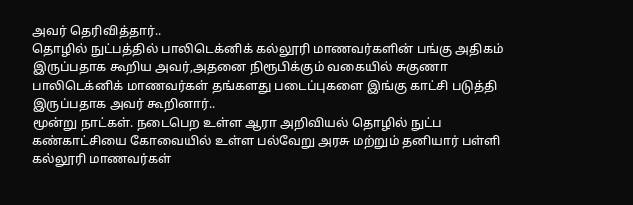அவர் தெரிவித்தார்..
தொழில் நுட்பத்தில் பாலிடெக்னிக் கல்லூரி மாணவர்களின் பங்கு அதிகம் இருப்பதாக கூறிய அவர்,அதனை நிரூபிக்கும் வகையில் சுகுணா பாலிடெக்னிக் மாணவர்கள் தங்களது படைப்புகளை இங்கு காட்சி படுத்தி இருப்பதாக அவர் கூறினார்..
மூன்று நாட்கள். நடைபெற உள்ள ஆரா அறிவியல் தொழில் நுட்ப கண்காட்சியை கோவையில் உள்ள பல்வேறு அரசு மற்றும் தனியார் பள்ளி கல்லூரி மாணவர்கள்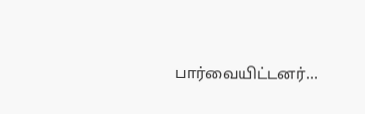பார்வையிட்டனர்…